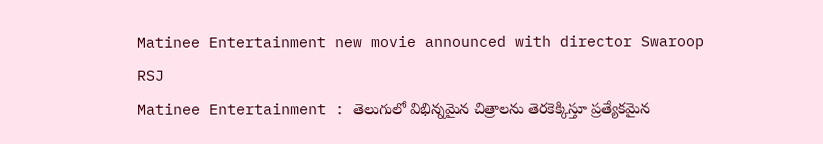Matinee Entertainment new movie announced with director Swaroop RSJ
Matinee Entertainment : తెలుగులో విభిన్నమైన చిత్రాలను తెరకెక్కిస్తూ ప్రత్యేకమైన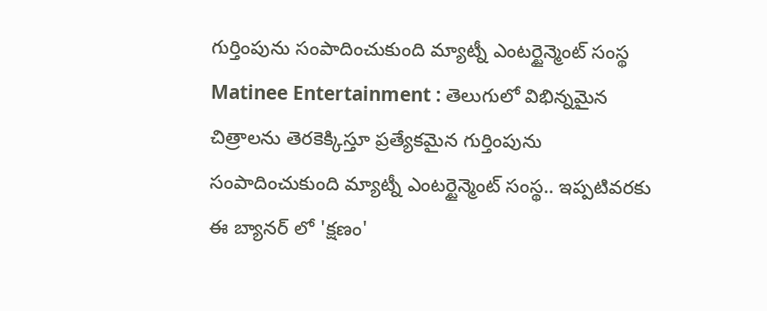గుర్తింపును సంపాదించుకుంది మ్యాట్నీ ఎంటర్టైన్మెంట్ సంస్థ
Matinee Entertainment : తెలుగులో విభిన్నమైన చిత్రాలను తెరకెక్కిస్తూ ప్రత్యేకమైన గుర్తింపును సంపాదించుకుంది మ్యాట్నీ ఎంటర్టైన్మెంట్ సంస్థ.. ఇప్పటివరకు ఈ బ్యానర్ లో 'క్షణం'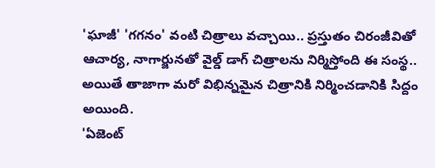'ఘాజీ' 'గగనం' వంటి చిత్రాలు వచ్చాయి.. ప్రస్తుతం చిరంజీవితో ఆచార్య, నాగార్జునతో వైల్డ్ డాగ్ చిత్రాలను నిర్మిస్తోంది ఈ సంస్థ.. అయితే తాజాగా మరో విభిన్నమైన చిత్రానికి నిర్మించడానికి సిద్దం అయింది.
'ఏజెంట్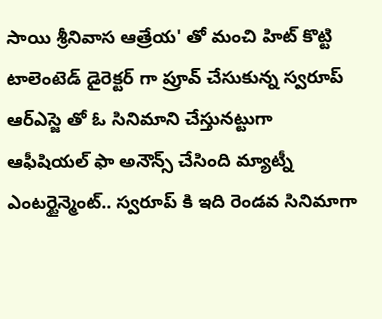సాయి శ్రీనివాస ఆత్రేయ' తో మంచి హిట్ కొట్టి టాలెంటెడ్ డైరెక్టర్ గా ప్రూవ్ చేసుకున్న స్వరూప్ ఆర్ఎస్జె తో ఓ సినిమాని చేస్తునట్టుగా ఆఫీషియల్ ఫా అనౌన్స్ చేసింది మ్యాట్నీ ఎంటర్టైన్మెంట్.. స్వరూప్ కి ఇది రెండవ సినిమాగా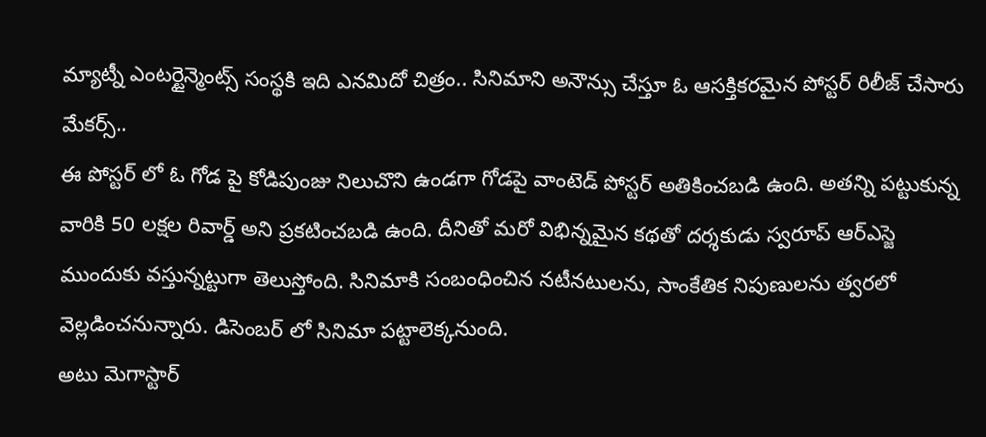మ్యాట్నీ ఎంటర్టైన్మెంట్స్ సంస్థకి ఇది ఎనమిదో చిత్రం.. సినిమాని అనౌన్సు చేస్తూ ఓ ఆసక్తికరమైన పోస్టర్ రిలీజ్ చేసారు మేకర్స్..
ఈ పోస్టర్ లో ఓ గోడ పై కోడిపుంజు నిలుచొని ఉండగా గోడపై వాంటెడ్ పోస్టర్ అతికించబడి ఉంది. అతన్ని పట్టుకున్న వారికి 50 లక్షల రివార్డ్ అని ప్రకటించబడి ఉంది. దీనితో మరో విభిన్నమైన కథతో దర్శకుడు స్వరూప్ ఆర్ఎస్జె ముందుకు వస్తున్నట్టుగా తెలుస్తోంది. సినిమాకి సంబంధించిన నటీనటులను, సాంకేతిక నిపుణులను త్వరలో వెల్లడించనున్నారు. డిసెంబర్ లో సినిమా పట్టాలెక్కనుంది.
అటు మెగాస్టార్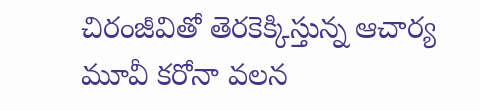చిరంజీవితో తెరకెక్కిస్తున్న ఆచార్య మూవీ కరోనా వలన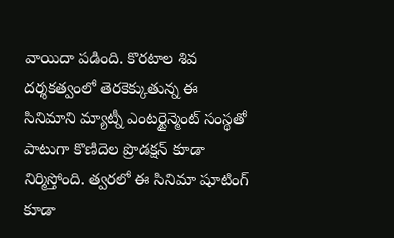వాయిదా పడింది. కొరటాల శివ దర్శకత్వంలో తెరకెక్కుతున్న ఈ సినిమాని మ్యాట్నీ ఎంటర్టైన్మెంట్ సంస్థతో పాటుగా కొణిదెల ప్రొడక్షన్ కూడా నిర్మిస్తోంది. త్వరలో ఈ సినిమా షూటింగ్ కూడా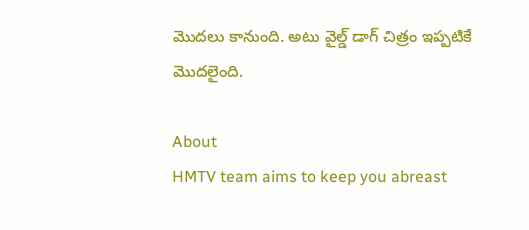మొదలు కానుంది. అటు వైల్డ్ డాగ్ చిత్రం ఇప్పటికే మొదలైంది.

About
HMTV team aims to keep you abreast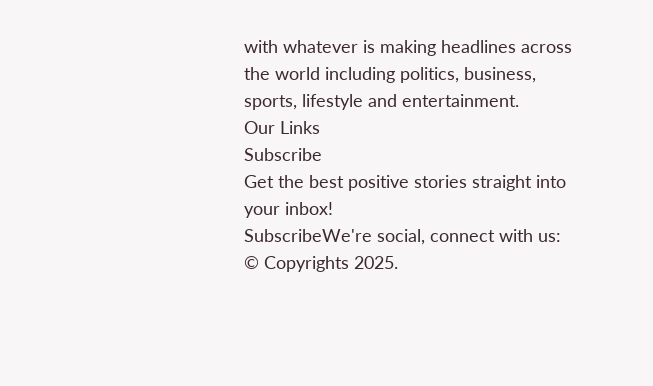with whatever is making headlines across the world including politics, business, sports, lifestyle and entertainment.
Our Links
Subscribe
Get the best positive stories straight into your inbox!
SubscribeWe're social, connect with us:
© Copyrights 2025.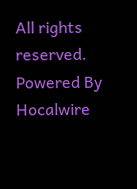All rights reserved.
Powered By Hocalwire